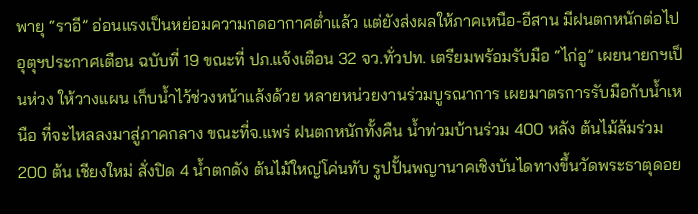พายุ “ราอี” อ่อนแรงเป็นหย่อมความกดอากาศต่ำแล้ว แต่ยังส่งผลให้ภาคเหนือ-อีสาน มีฝนตกหนักต่อไป อุตุฯประกาศเตือน ฉบับที่ 19 ขณะที่ ปภ.แจ้งเตือน 32 จว.ทั่วปท. เตรียมพร้อมรับมือ “ไก่อู” เผยนายกฯเป็นห่วง ให้วางแผน เก็บน้ำไว้ช่วงหน้าแล้งด้วย หลายหน่วยงานร่วมบูรณาการ เผยมาตรการรับมือกับน้ำเหนือ ที่จะไหลลงมาสู่ภาคกลาง ขณะที่จ.แพร่ ฝนตกหนักทั้งคืน น้ำท่วมบ้านร่วม 400 หลัง ต้นไม้ล้มร่วม 200 ต้น เชียงใหม่ สั่งปิด 4 น้ำตกดัง ต้นไม้ใหญ่โค่นทับ รูปปั้นพญานาคเชิงบันไดทางขึ้นวัดพระธาตุดอย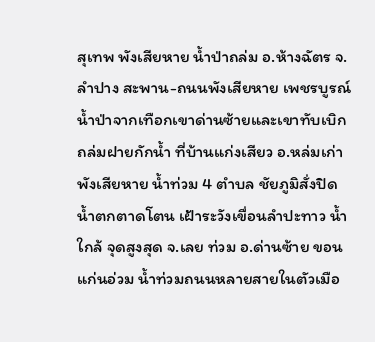สุเทพ พังเสียหาย น้ำป่าถล่ม อ.ห้างฉัตร จ.ลำปาง สะพาน-ถนนพังเสียหาย เพชรบูรณ์ น้ำป่าจากเทือกเขาด่านซ้ายและเขาทับเบิก ถล่มฝายกักน้ำ ที่บ้านแก่งเสียว อ.หล่มเก่า พังเสียหาย น้ำท่วม 4 ตำบล ชัยภูมิสั่งปิด น้ำตกตาดโตน เฝ้าระวังเขื่อนลำปะทาว น้ำใกล้ จุดสูงสุด จ.เลย ท่วม อ.ด่านซ้าย ขอนแก่นอ่วม น้ำท่วมถนนหลายสายในตัวเมือ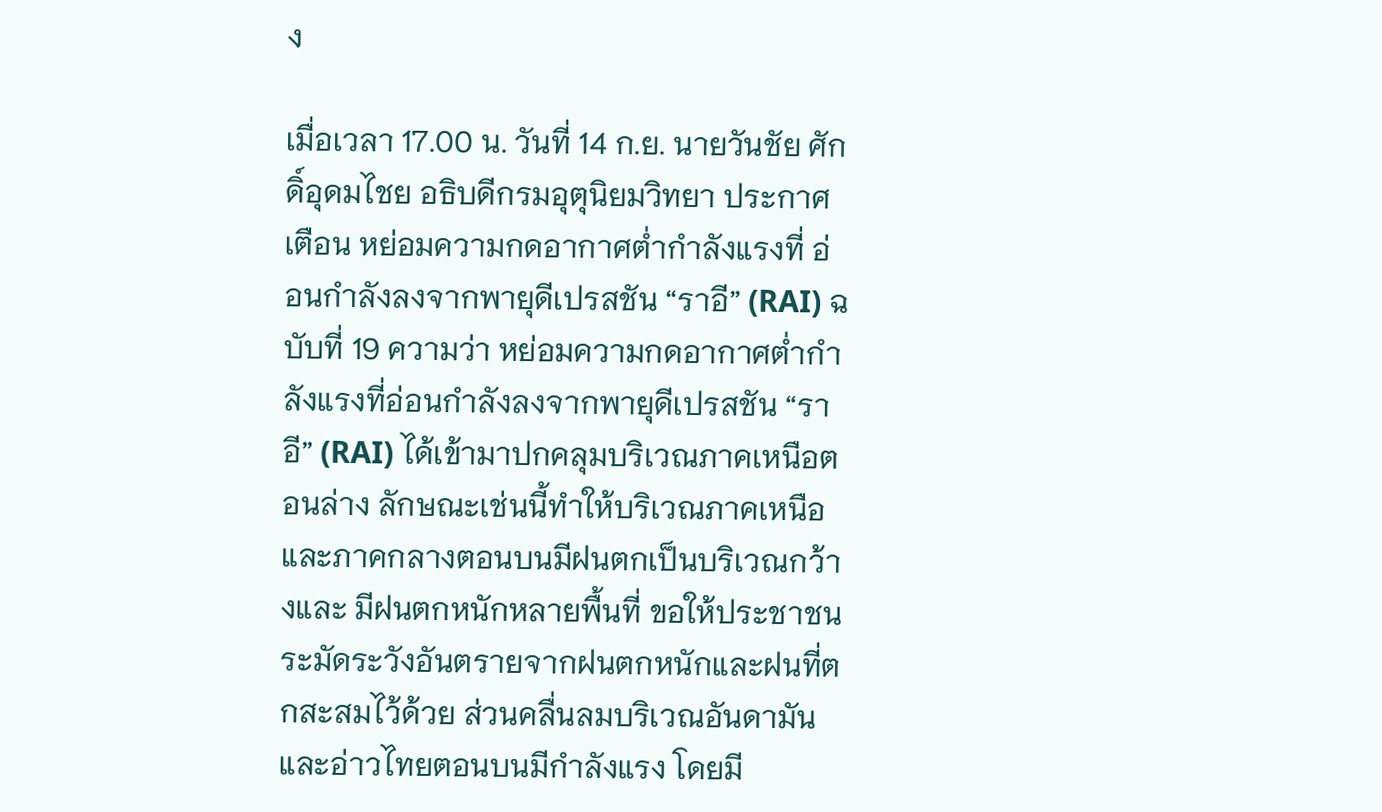ง

เมื่อเวลา 17.00 น. วันที่ 14 ก.ย. นายวันชัย ศักดิ์อุดมไชย อธิบดีกรมอุตุนิยมวิทยา ประกาศ เตือน หย่อมความกดอากาศต่ำกำลังแรงที่ อ่อนกำลังลงจากพายุดีเปรสชัน “ราอี” (RAI) ฉบับที่ 19 ความว่า หย่อมความกดอากาศต่ำกำลังแรงที่อ่อนกำลังลงจากพายุดีเปรสชัน “ราอี” (RAI) ได้เข้ามาปกคลุมบริเวณภาคเหนือตอนล่าง ลักษณะเช่นนี้ทำให้บริเวณภาคเหนือและภาคกลางตอนบนมีฝนตกเป็นบริเวณกว้างและ มีฝนตกหนักหลายพื้นที่ ขอให้ประชาชนระมัดระวังอันตรายจากฝนตกหนักและฝนที่ตกสะสมไว้ด้วย ส่วนคลื่นลมบริเวณอันดามันและอ่าวไทยตอนบนมีกำลังแรง โดยมี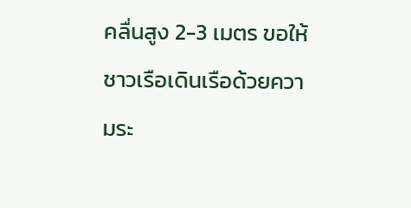คลื่นสูง 2-3 เมตร ขอให้ชาวเรือเดินเรือด้วยความระ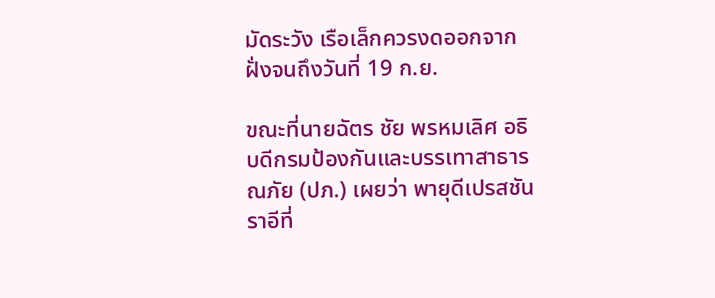มัดระวัง เรือเล็กควรงดออกจากฝั่งจนถึงวันที่ 19 ก.ย.

ขณะที่นายฉัตร ชัย พรหมเลิศ อธิบดีกรมป้องกันและบรรเทาสาธารณภัย (ปภ.) เผยว่า พายุดีเปรสชันราอีที่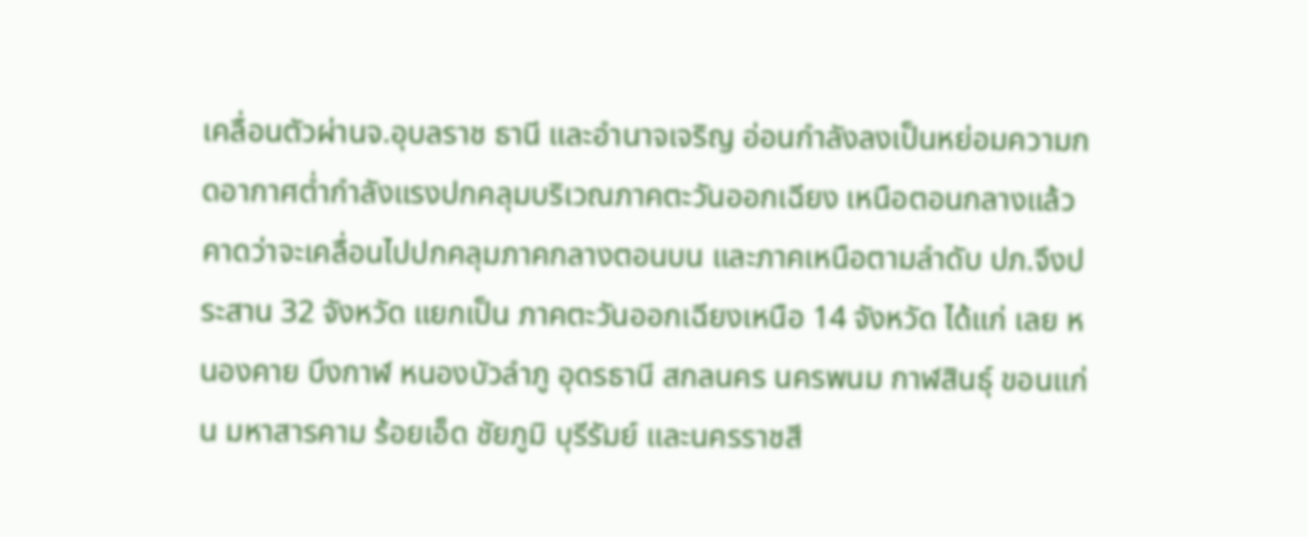เคลื่อนตัวผ่านจ.อุบลราช ธานี และอำนาจเจริญ อ่อนกำลังลงเป็นหย่อมความกดอากาศต่ำกำลังแรงปกคลุมบริเวณภาคตะวันออกเฉียง เหนือตอนกลางแล้ว คาดว่าจะเคลื่อนไปปกคลุมภาคกลางตอนบน และภาคเหนือตามลำดับ ปภ.จึงประสาน 32 จังหวัด แยกเป็น ภาคตะวันออกเฉียงเหนือ 14 จังหวัด ได้แก่ เลย หนองคาย บึงกาฬ หนองบัวลำภู อุดรธานี สกลนคร นครพนม กาฬสินธุ์ ขอนแก่น มหาสารคาม ร้อยเอ็ด ชัยภูมิ บุรีรัมย์ และนครราชสี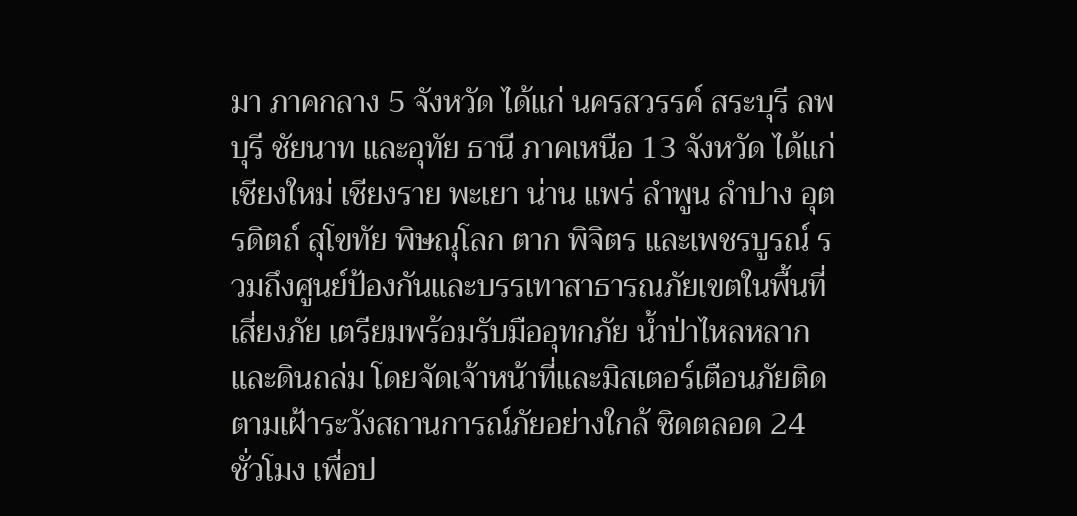มา ภาคกลาง 5 จังหวัด ได้แก่ นครสวรรค์ สระบุรี ลพบุรี ชัยนาท และอุทัย ธานี ภาคเหนือ 13 จังหวัด ได้แก่ เชียงใหม่ เชียงราย พะเยา น่าน แพร่ ลำพูน ลำปาง อุตรดิตถ์ สุโขทัย พิษณุโลก ตาก พิจิตร และเพชรบูรณ์ รวมถึงศูนย์ป้องกันและบรรเทาสาธารณภัยเขตในพื้นที่เสี่ยงภัย เตรียมพร้อมรับมืออุทกภัย น้ำป่าไหลหลาก และดินถล่ม โดยจัดเจ้าหน้าที่และมิสเตอร์เตือนภัยติดตามเฝ้าระวังสถานการณ์ภัยอย่างใกล้ ชิดตลอด 24 ชั่วโมง เพื่อป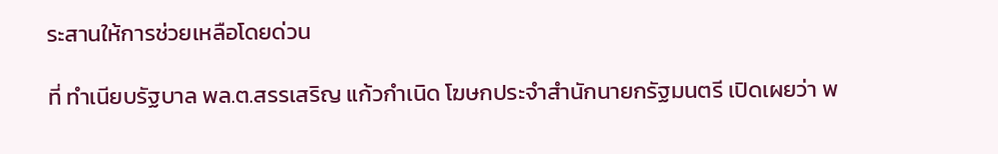ระสานให้การช่วยเหลือโดยด่วน

ที่ ทำเนียบรัฐบาล พล.ต.สรรเสริญ แก้วกำเนิด โฆษกประจำสำนักนายกรัฐมนตรี เปิดเผยว่า พ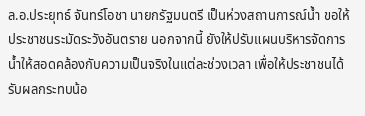ล.อ.ประยุทธ์ จันทร์โอชา นายกรัฐมนตรี เป็นห่วงสถานการณ์น้ำ ขอให้ประชาชนระมัดระวังอันตราย นอกจากนี้ ยังให้ปรับแผนบริหารจัดการน้ำให้สอดคล้องกับความเป็นจริงในแต่ละช่วงเวลา เพื่อให้ประชาชนได้รับผลกระทบน้อ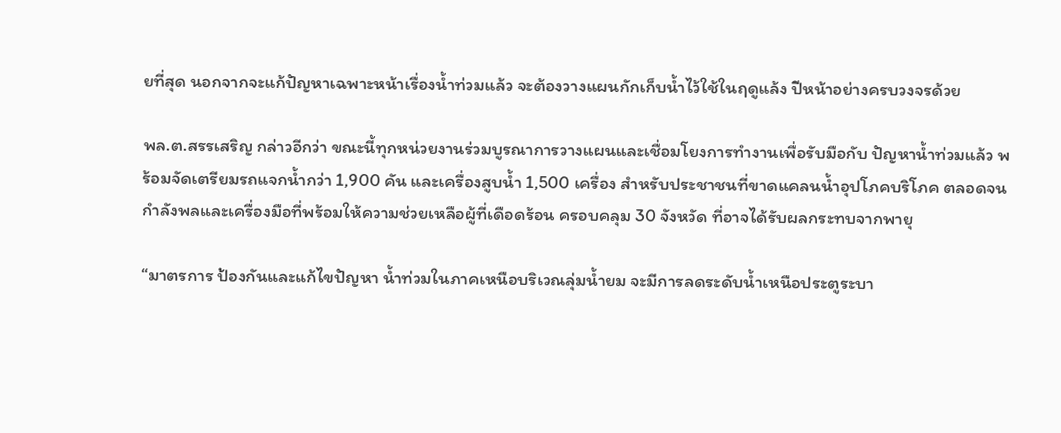ยที่สุด นอกจากจะแก้ปัญหาเฉพาะหน้าเรื่องน้ำท่วมแล้ว จะต้องวางแผนกักเก็บน้ำไว้ใช้ในฤดูแล้ง ปีหน้าอย่างครบวงจรด้วย

พล.ต.สรรเสริญ กล่าวอีกว่า ขณะนี้ทุกหน่วยงานร่วมบูรณาการวางแผนและเชื่อมโยงการทำงานเพื่อรับมือกับ ปัญหาน้ำท่วมแล้ว พร้อมจัดเตรียมรถแจกน้ำกว่า 1,900 คัน และเครื่องสูบน้ำ 1,500 เครื่อง สำหรับประชาชนที่ขาดแคลนน้ำอุปโภคบริโภค ตลอดจนกำลังพลและเครื่องมือที่พร้อมให้ความช่วยเหลือผู้ที่เดือดร้อน ครอบคลุม 30 จังหวัด ที่อาจได้รับผลกระทบจากพายุ

“มาตรการ ป้องกันและแก้ไขปัญหา น้ำท่วมในภาคเหนือบริเวณลุ่มน้ำยม จะมีการลดระดับน้ำเหนือประตูระบา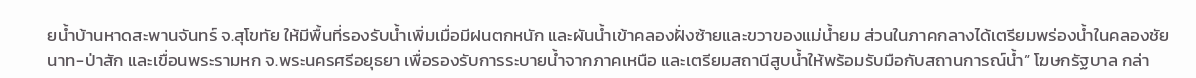ยน้ำบ้านหาดสะพานจันทร์ จ.สุโขทัย ให้มีพื้นที่รองรับน้ำเพิ่มเมื่อมีฝนตกหนัก และผันน้ำเข้าคลองฝั่งซ้ายและขวาของแม่น้ำยม ส่วนในภาคกลางได้เตรียมพร่องน้ำในคลองชัยนาท-ป่าสัก และเขื่อนพระรามหก จ.พระนครศรีอยุธยา เพื่อรองรับการระบายน้ำจากภาคเหนือ และเตรียมสถานีสูบน้ำให้พร้อมรับมือกับสถานการณ์น้ำ” โฆษกรัฐบาล กล่า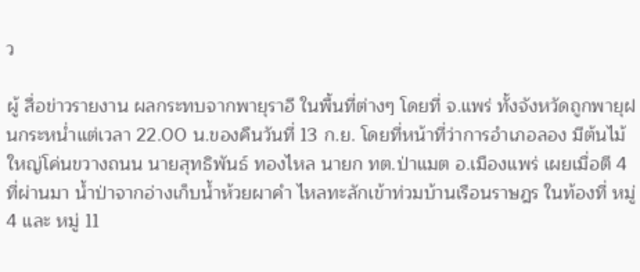ว

ผู้ สื่อข่าวรายงาน ผลกระทบจากพายุราอี ในพื้นที่ต่างๆ โดยที่ จ.แพร่ ทั้งจังหวัดถูกพายุฝนกระหน่ำแต่เวลา 22.00 น.ของคืนวันที่ 13 ก.ย. โดยที่หน้าที่ว่าการอำเภอลอง มีต้นไม้ใหญ่โค่นขวางถนน นายสุทธิพันธ์ ทองไหล นายก ทต.ป่าแมต อ.เมืองแพร่ เผยเมื่อตี 4 ที่ผ่านมา น้ำป่าจากอ่างเก็บน้ำห้วยผาคำ ไหลทะลักเข้าท่วมบ้านเรือนราษฎร ในท้องที่ หมู่ 4 และ หมู่ 11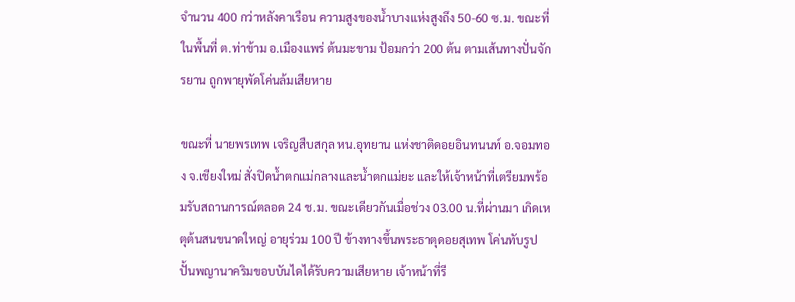จำนวน 400 กว่าหลังคาเรือน ความสูงของน้ำบางแห่งสูงถึง 50-60 ซ.ม. ขณะที่ในพื้นที่ ต.ท่าข้าม อ.เมืองแพร่ ต้นมะขาม ป้อมกว่า 200 ต้น ตามเส้นทางปั่นจักรยาน ถูกพายุพัดโค่นล้มเสียหาย

ขณะที่ นายพรเทพ เจริญสืบสกุล หน.อุทยาน แห่งชาติดอยอินทนนท์ อ.จอมทอง จ.เชียงใหม่ สั่งปิดน้ำตกแม่กลางและน้ำตกแม่ยะ และให้เจ้าหน้าที่เตรียมพร้อมรับสถานการณ์ตลอด 24 ช.ม. ขณะเดียวกันเมื่อช่วง 03.00 น.ที่ผ่านมา เกิดเหตุต้นสนขนาดใหญ่ อายุร่วม 100 ปี ข้างทางขึ้นพระธาตุดอยสุเทพ โค่นทับรูปปั้นพญานาคริมขอบบันไดได้รับความเสียหาย เจ้าหน้าที่รี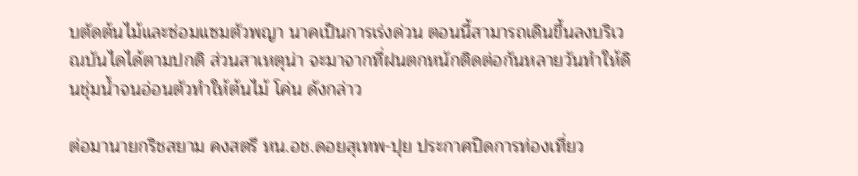บตัดต้นไม้และซ่อมแซมตัวพญา นาคเป็นการเร่งด่วน ตอนนี้สามารถเดินขึ้นลงบริเวณบันไดได้ตามปกติ ส่วนสาเหตุน่า จะมาจากที่ฝนตกหนักติดต่อกันหลายวันทำให้ดินชุ่มน้ำจนอ่อนตัวทำให้ต้นไม้ โค่น ดังกล่าว

ต่อมานายกริชสยาม คงสตรี หน.อช.ดอยสุเทพ-ปุย ประกาศปิดการท่องเที่ยว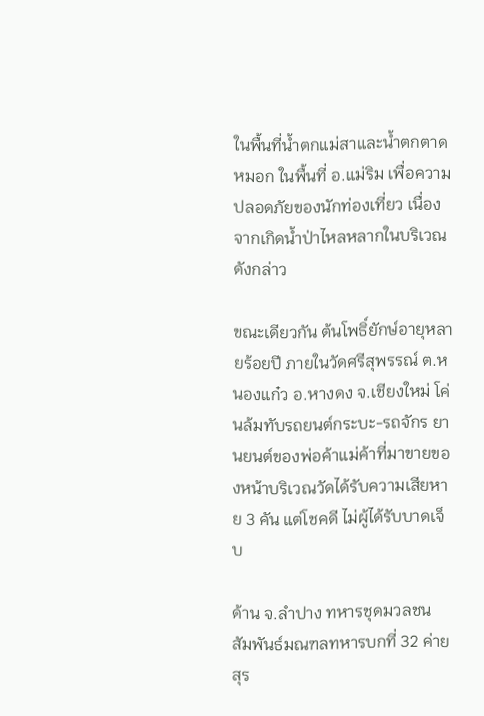ในพื้นที่น้ำตกแม่สาและน้ำตกตาดหมอก ในพื้นที่ อ.แม่ริม เพื่อความปลอดภัยของนักท่องเที่ยว เนื่องจากเกิดน้ำป่าไหลหลากในบริเวณดังกล่าว

ขณะเดียวกัน ต้นโพธิ์ยักษ์อายุหลายร้อยปี ภายในวัดศรีสุพรรณ์ ต.หนองแก๋ว อ.หางดง จ.เชียงใหม่ โค่นล้มทับรถยนต์กระบะ-รถจักร ยานยนต์ของพ่อค้าแม่ค้าที่มาขายของหน้าบริเวณวัดได้รับความเสียหาย 3 คัน แต่โชคดี ไม่ผู้ได้รับบาดเจ็บ

ด้าน จ.ลำปาง ทหารชุดมวลชนสัมพันธ์มณฑลทหารบกที่ 32 ค่ายสุร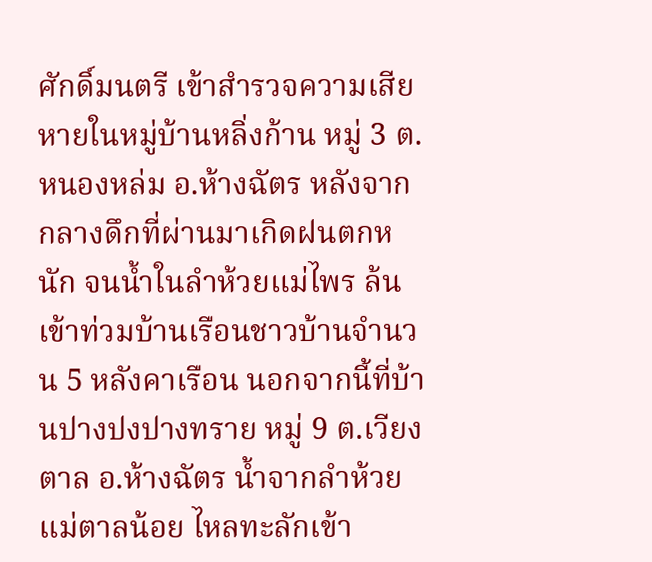ศักดิ์มนตรี เข้าสำรวจความเสียหายในหมู่บ้านหลิ่งก้าน หมู่ 3 ต.หนองหล่ม อ.ห้างฉัตร หลังจากกลางดึกที่ผ่านมาเกิดฝนตกหนัก จนน้ำในลำห้วยแม่ไพร ล้นเข้าท่วมบ้านเรือนชาวบ้านจำนวน 5 หลังคาเรือน นอกจากนี้ที่บ้านปางปงปางทราย หมู่ 9 ต.เวียงตาล อ.ห้างฉัตร น้ำจากลำห้วยแม่ตาลน้อย ไหลทะลักเข้า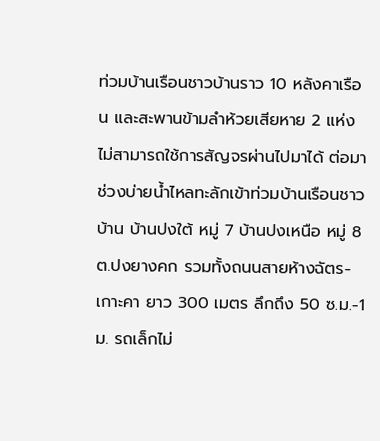ท่วมบ้านเรือนชาวบ้านราว 10 หลังคาเรือน และสะพานข้ามลำห้วยเสียหาย 2 แห่ง ไม่สามารถใช้การสัญจรผ่านไปมาได้ ต่อมาช่วงบ่ายน้ำไหลทะลักเข้าท่วมบ้านเรือนชาวบ้าน บ้านปงใต้ หมู่ 7 บ้านปงเหนือ หมู่ 8 ต.ปงยางคก รวมทั้งถนนสายห้างฉัตร-เกาะคา ยาว 300 เมตร ลึกถึง 50 ซ.ม.-1 ม. รถเล็กไม่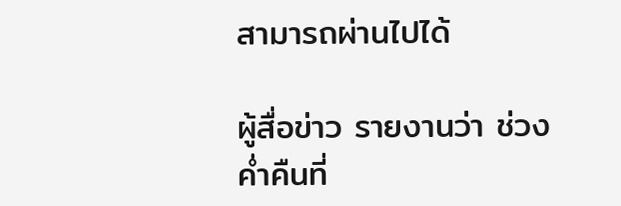สามารถผ่านไปได้

ผู้สื่อข่าว รายงานว่า ช่วงค่ำคืนที่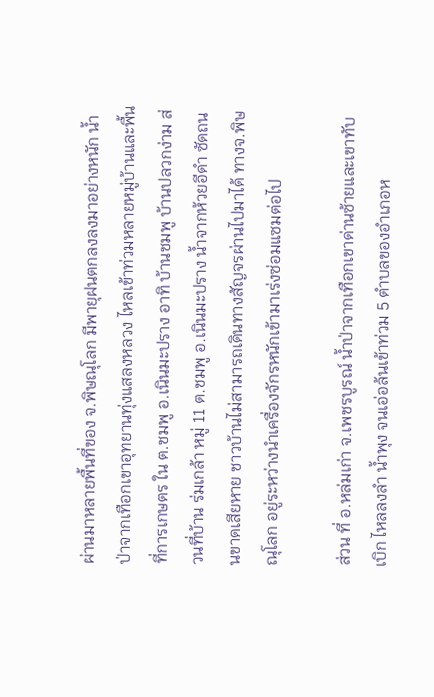ผ่านมาหลายพื้นที่ของ จ.พิษณุโลก มีพายุฝนตกลงลงมาอย่างหนัก น้ำป่าจากเทือกเขาอุทยานทุ่งแสลงหลวง ไหลเข้าท่วมหลายหมู่บ้านและพื้นที่การเกษตร ใน ต.ชมพู อ.เนินมะปราง อาทิ บ้านชมพู บ้านปลวกง่าม ส่วนที่บ้าน ร่มเกล้า หมู่ 11 ต.ชมพู อ.เนินมะปราง น้ำจากห้วยอีดำ ซัดถนนขาดเสียหาย ชาวบ้านไม่สามารถเดินทางสัญจรผ่านไปมาได้ ทางจ.พิษณุโลก อยู่ระหว่างนำเครื่องจักรหนักเข้ามาเร่งซ่อมแซมต่อไป

ส่วน ที่ อ.หล่มเก่า จ.เพชรบูรณ์ น้ำป่าจากเทือกเขาด่านซ้ายและเขาทับเบิก ไหลลงลำ น้ำพุง จนเอ่อล้นเข้าท่วม 5 ตำบลของอำเภอห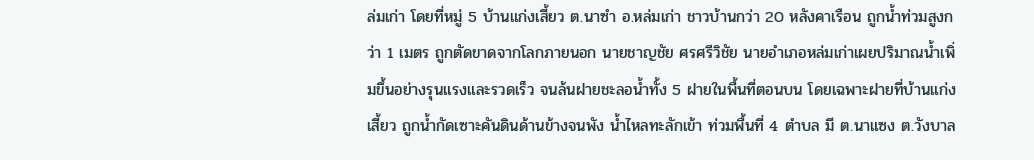ล่มเก่า โดยที่หมู่ 5 บ้านแก่งเสี้ยว ต.นาซำ อ.หล่มเก่า ชาวบ้านกว่า 20 หลังคาเรือน ถูกน้ำท่วมสูงกว่า 1 เมตร ถูกตัดขาดจากโลกภายนอก นายชาญชัย ศรศรีวิชัย นายอำเภอหล่มเก่าเผยปริมาณน้ำเพิ่มขึ้นอย่างรุนแรงและรวดเร็ว จนล้นฝายชะลอน้ำทั้ง 5 ฝายในพื้นที่ตอนบน โดยเฉพาะฝายที่บ้านแก่งเสี้ยว ถูกน้ำกัดเซาะคันดินด้านข้างจนพัง น้ำไหลทะลักเข้า ท่วมพื้นที่ 4 ตำบล มี ต.นาแซง ต.วังบาล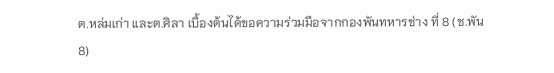ต.หล่มเก่า และต.ศิลา เบื้องต้นได้ขอความร่วมมือจากกองพันทหารช่าง ที่ 8 (ช.พัน 8)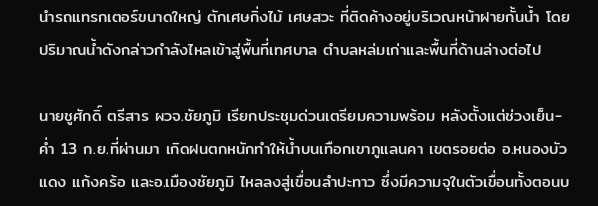นำรถแทรกเตอร์ขนาดใหญ่ ตักเศษกิ่งไม้ เศษสวะ ที่ติดค้างอยู่บริเวณหน้าฝายกั้นน้ำ โดยปริมาณน้ำดังกล่าวกำลังไหลเข้าสู่พื้นที่เทศบาล ตำบลหล่มเก่าและพื้นที่ด้านล่างต่อไป

นายชูศักดิ์ ตรีสาร ผวจ.ชัยภูมิ เรียกประชุมด่วนเตรียมความพร้อม หลังตั้งแต่ช่วงเย็น-ค่ำ 13 ก.ย.ที่ผ่านมา เกิดฝนตกหนักทำให้น้ำบนเทือกเขาภูแลนคา เขตรอยต่อ อ.หนองบัวแดง แก้งคร้อ และอ.เมืองชัยภูมิ ไหลลงสู่เขื่อนลำปะทาว ซึ่งมีความจุในตัวเขื่อนทั้งตอนบ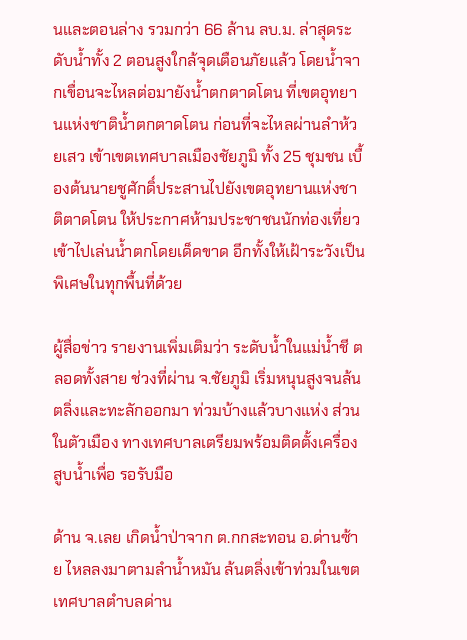นและตอนล่าง รวมกว่า 66 ล้าน ลบ.ม. ล่าสุดระดับน้ำทั้ง 2 ตอนสูงใกล้จุดเตือนภัยแล้ว โดยน้ำจากเขื่อนจะไหลต่อมายังน้ำตกตาดโตน ที่เขตอุทยานแห่งชาติน้ำตกตาดโตน ก่อนที่จะไหลผ่านลำห้วยเสว เข้าเขตเทศบาลเมืองชัยภูมิ ทั้ง 25 ชุมชน เบื้องต้นนายชูศักดิ์ประสานไปยังเขตอุทยานแห่งชาติตาดโตน ให้ประกาศห้ามประชาชนนักท่องเที่ยวเข้าไปเล่นน้ำตกโดยเด็ดขาด อีกทั้งให้เฝ้าระวังเป็นพิเศษในทุกพื้นที่ด้วย

ผู้สื่อข่าว รายงานเพิ่มเติมว่า ระดับน้ำในแม่น้ำชี ตลอดทั้งสาย ช่วงที่ผ่าน จ.ชัยภูมิ เริ่มหนุนสูงจนล้นตลิ่งและทะลักออกมา ท่วมบ้างแล้วบางแห่ง ส่วนในตัวเมือง ทางเทศบาลเตรียมพร้อมติดตั้งเครื่องสูบน้ำเพื่อ รอรับมือ

ด้าน จ.เลย เกิดน้ำป่าจาก ต.กกสะทอน อ.ด่านซ้าย ไหลลงมาตามลำน้ำหมัน ล้นตลิ่งเข้าท่วมในเขตเทศบาลตำบลด่าน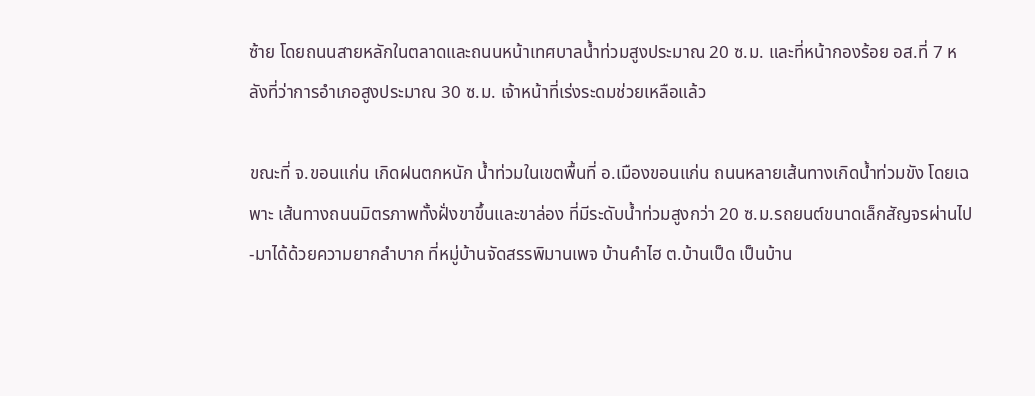ซ้าย โดยถนนสายหลักในตลาดและถนนหน้าเทศบาลน้ำท่วมสูงประมาณ 20 ซ.ม. และที่หน้ากองร้อย อส.ที่ 7 หลังที่ว่าการอำเภอสูงประมาณ 30 ซ.ม. เจ้าหน้าที่เร่งระดมช่วยเหลือแล้ว

ขณะที่ จ.ขอนแก่น เกิดฝนตกหนัก น้ำท่วมในเขตพื้นที่ อ.เมืองขอนแก่น ถนนหลายเส้นทางเกิดน้ำท่วมขัง โดยเฉพาะ เส้นทางถนนมิตรภาพทั้งฝั่งขาขึ้นและขาล่อง ที่มีระดับน้ำท่วมสูงกว่า 20 ซ.ม.รถยนต์ขนาดเล็กสัญจรผ่านไป-มาได้ด้วยความยากลำบาก ที่หมู่บ้านจัดสรรพิมานเพจ บ้านคำไฮ ต.บ้านเป็ด เป็นบ้าน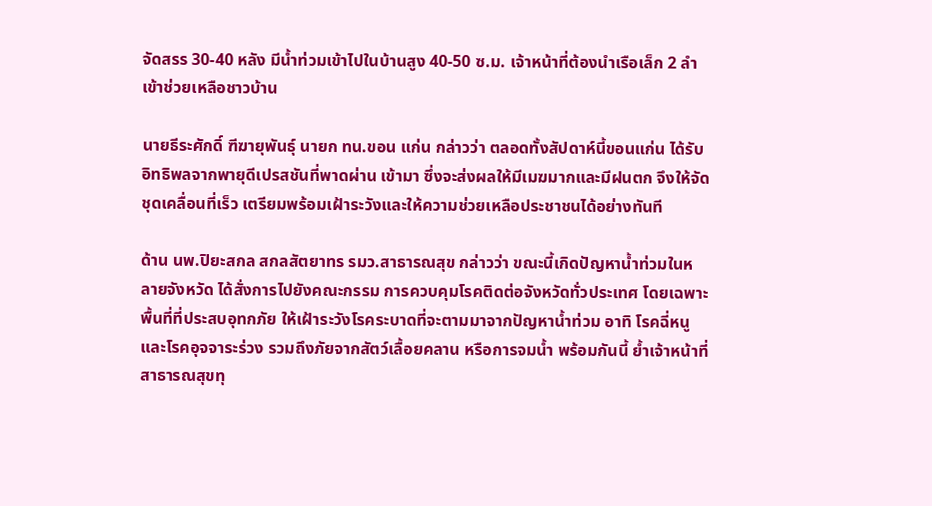จัดสรร 30-40 หลัง มีน้ำท่วมเข้าไปในบ้านสูง 40-50 ซ.ม. เจ้าหน้าที่ต้องนำเรือเล็ก 2 ลำ เข้าช่วยเหลือชาวบ้าน

นายธีระศักดิ์ ฑีฆายุพันธุ์ นายก ทน.ขอน แก่น กล่าวว่า ตลอดทั้งสัปดาห์นี้ขอนแก่น ได้รับอิทธิพลจากพายุดีเปรสชันที่พาดผ่าน เข้ามา ซึ่งจะส่งผลให้มีเมฆมากและมีฝนตก จึงให้จัดชุดเคลื่อนที่เร็ว เตรียมพร้อมเฝ้าระวังและให้ความช่วยเหลือประชาชนได้อย่างทันที

ด้าน นพ.ปิยะสกล สกลสัตยาทร รมว.สาธารณสุข กล่าวว่า ขณะนี้เกิดปัญหาน้ำท่วมในหลายจังหวัด ได้สั่งการไปยังคณะกรรม การควบคุมโรคติดต่อจังหวัดทั่วประเทศ โดยเฉพาะพื้นที่ที่ประสบอุทกภัย ให้เฝ้าระวังโรคระบาดที่จะตามมาจากปัญหาน้ำท่วม อาทิ โรคฉี่หนู และโรคอุจจาระร่วง รวมถึงภัยจากสัตว์เลื้อยคลาน หรือการจมน้ำ พร้อมกันนี้ ย้ำเจ้าหน้าที่สาธารณสุขทุ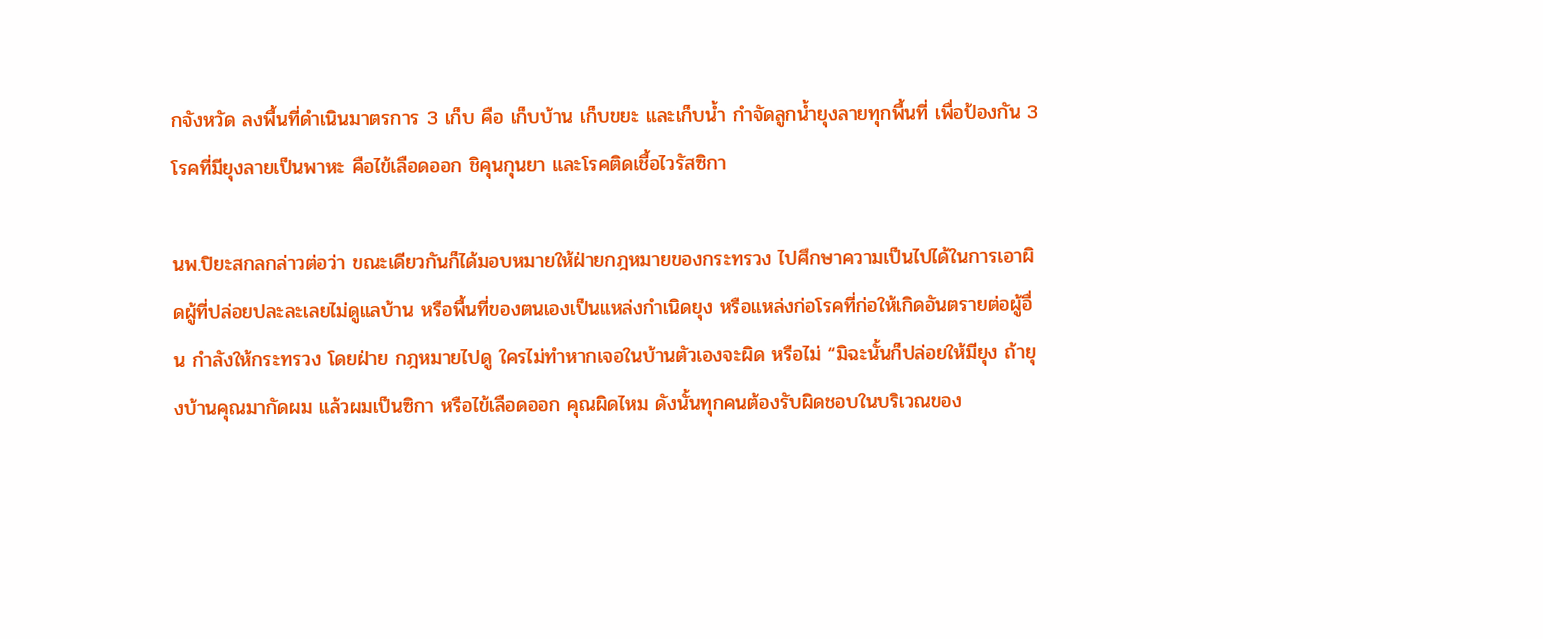กจังหวัด ลงพื้นที่ดำเนินมาตรการ 3 เก็บ คือ เก็บบ้าน เก็บขยะ และเก็บน้ำ กำจัดลูกน้ำยุงลายทุกพื้นที่ เพื่อป้องกัน 3 โรคที่มียุงลายเป็นพาหะ คือไข้เลือดออก ชิคุนกุนยา และโรคติดเชื้อไวรัสซิกา

นพ.ปิยะสกลกล่าวต่อว่า ขณะเดียวกันก็ได้มอบหมายให้ฝ่ายกฎหมายของกระทรวง ไปศึกษาความเป็นไปได้ในการเอาผิดผู้ที่ปล่อยปละละเลยไม่ดูแลบ้าน หรือพื้นที่ของตนเองเป็นแหล่งกำเนิดยุง หรือแหล่งก่อโรคที่ก่อให้เกิดอันตรายต่อผู้อื่น กำลังให้กระทรวง โดยฝ่าย กฎหมายไปดู ใครไม่ทำหากเจอในบ้านตัวเองจะผิด หรือไม่ “มิฉะนั้นก็ปล่อยให้มียุง ถ้ายุงบ้านคุณมากัดผม แล้วผมเป็นซิกา หรือไข้เลือดออก คุณผิดไหม ดังนั้นทุกคนต้องรับผิดชอบในบริเวณของ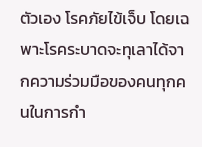ตัวเอง โรคภัยไข้เจ็บ โดยเฉพาะโรคระบาดจะทุเลาได้จากความร่วมมือของคนทุกคนในการกำ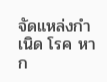จัดแหล่งกำเนิด โรค หาก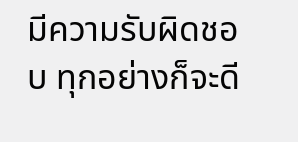มีความรับผิดชอบ ทุกอย่างก็จะดี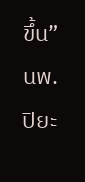ขึ้น” นพ.ปิยะ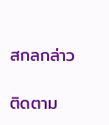สกลกล่าว

ติดตาม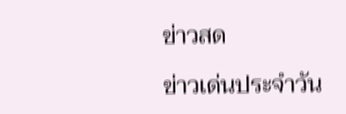ข่าวสด

ข่าวเด่นประจำวัน